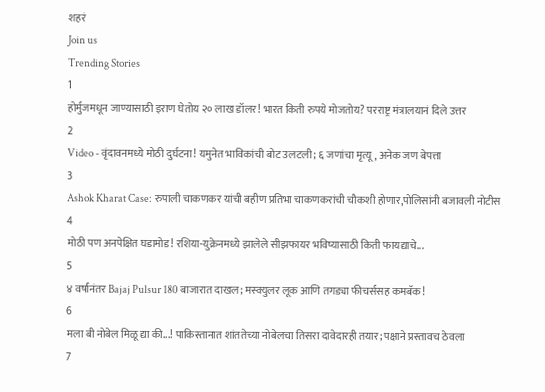शहरं
Join us
Trending Stories
1
होर्मुजमधून जाण्यासाठी इराण घेतोय २० लाख डॉलर! भारत किती रुपये मोजतोय? परराष्ट्र मंत्रालयानं दिले उत्तर
2
Video - वृंदावनमध्ये मोठी दुर्घटना! यमुनेत भाविकांची बोट उलटली; ६ जणांचा मृत्यू, अनेक जण बेपत्ता
3
Ashok Kharat Case: रुपाली चाकणकर यांची बहीण प्रतिभा चाकणकरांची चौकशी होणार,पोलिसांनी बजावली नोटीस
4
मोठी पण अनपेक्षित घडामोड! रशिया-युक्रेनमध्ये झालेले सीझफायर भविष्यासाठी किती फायद्याचे...
5
४ वर्षांनंतर Bajaj Pulsur 180 बाजारात दाखल; मस्क्युलर लूक आणि तगड्या फीचर्ससह कमबॅक!
6
मला बी नोबेल मिळू द्या की...! पाकिस्तानात शांततेच्या नोबेलचा तिसरा दावेदारही तयार; पक्षाने प्रस्तावच ठेवला
7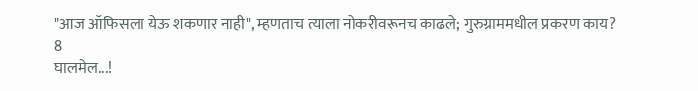"आज ऑफिसला येऊ शकणार नाही", म्हणताच त्याला नोकरीवरूनच काढले; गुरुग्राममधील प्रकरण काय?
8
घालमेल...!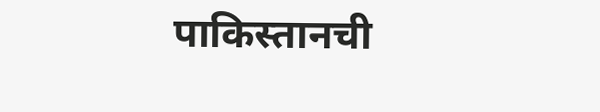पाकिस्तानची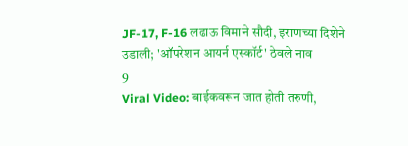JF-17, F-16 लढाऊ विमाने सौदी, इराणच्या दिशेने उडाली; 'ऑपरेशन आयर्न एस्कॉर्ट' ठेवले नाव
9
Viral Video: बाईकवरून जात होती तरुणी,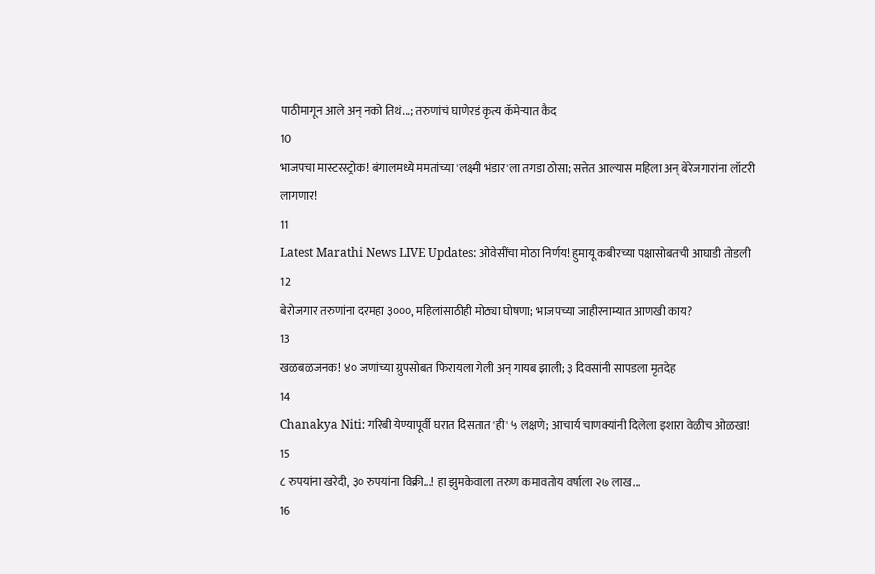पाठीमागून आले अन् नको तिथं...; तरुणांचं घाणेरडं कृत्य कॅमेऱ्यात कैद
10
भाजपचा मास्टरस्ट्रोक! बंगालमध्ये ममतांच्या 'लक्ष्मी भंडार'ला तगडा ठोसा; सत्तेत आल्यास महिला अन् बेरेजगारांना लॉटरी लागणार!
11
Latest Marathi News LIVE Updates: ओवेसींचा मोठा निर्णय! हुमायू कबीरच्या पक्षासोबतची आघाडी तोडली
12
बेरोजगार तरुणांना दरमहा ३०००, महिलांसाठीही मोठ्या घोषणा; भाजपच्या जाहीरनाम्यात आणखी काय?
13
खळबळजनक! ४० जणांच्या ग्रुपसोबत फिरायला गेली अन् गायब झाली; ३ दिवसांनी सापडला मृतदेह
14
Chanakya Niti: गरिबी येण्यापूर्वी घरात दिसतात 'ही' ५ लक्षणे; आचार्य चाणक्यांनी दिलेला इशारा वेळीच ओळखा!
15
८ रुपयांना खरेदी, ३० रुपयांना विक्री...! हा झुमकेवाला तरुण कमावतोय वर्षाला २७ लाख...
16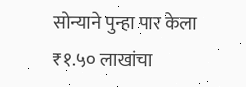सोन्याने पुन्हा पार केला ₹१.५० लाखांचा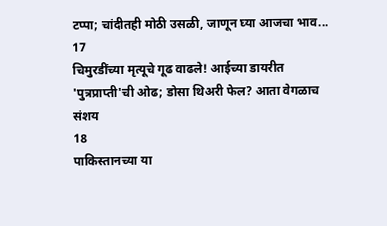टप्पा; चांदीतही मोठी उसळी, जाणून घ्या आजचा भाव...
17
चिमुरडींच्या मृत्यूचे गूढ वाढले! आईच्या डायरीत 'पुत्रप्राप्ती'ची ओढ; डोसा थिअरी फेल? आता वेगळाच संशय
18
पाकिस्तानच्या या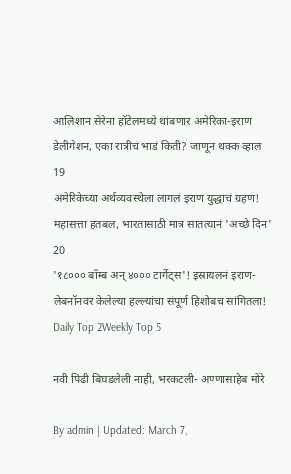आलिशान सेरेना हॉटेलमध्ये थांबणार अमेरिका-इराण डेलीगेशन, एका रात्रीचं भाडं किती? जाणून थक्क व्हाल
19
अमेरिकेच्या अर्थव्यवस्थेला लागलं इराण युद्धाचं ग्रहण! महासत्ता हतबल, भारतासाठी मात्र सातत्यानं 'अच्छे दिन'
20
'१८००० बॉम्ब अन् ४००० टार्गेट्स'! इस्रायलनं इराण-लेबनॉनवर केलेल्या हल्ल्यांचा संपूर्ण हिशोबच सांगितला!
Daily Top 2Weekly Top 5

नवी पिढी बिघडलेली नाही, भरकटली- अण्णासाहेब मोरे

By admin | Updated: March 7,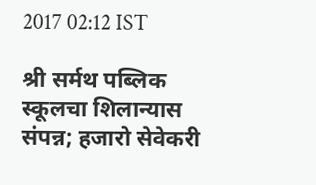2017 02:12 IST

श्री सर्मथ पब्लिक स्कूलचा शिलान्यास संपन्न; हजारो सेवेकरी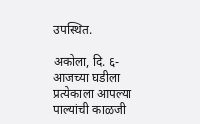उपस्थित.

अकोला, दि. ६- आजच्या घडीला प्रत्येकाला आपल्या पाल्यांची काळजी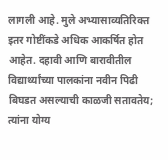लागली आहे. मुले अभ्यासाव्यतिरिक्त इतर गोष्टींकडे अधिक आकर्षित होत आहेत. दहावी आणि बारावीतील विद्यार्थ्यांच्या पालकांना नवीन पिढी बिघडत असल्याची काळजी सतावतेय; त्यांना योग्य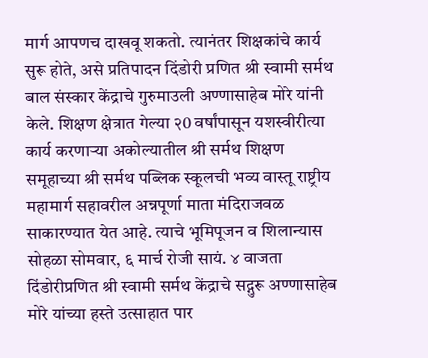मार्ग आपणच दाखवू शकतो. त्यानंतर शिक्षकांचे कार्य सुरू होते, असे प्रतिपादन दिंडोरी प्रणित श्री स्वामी सर्मथ बाल संस्कार केंद्राचे गुरुमाउली अण्णासाहेब मोरे यांनी केले. शिक्षण क्षेत्रात गेल्या २0 वर्षांपासून यशस्वीरीत्या कार्य करणार्‍या अकोल्यातील श्री सर्मथ शिक्षण समूहाच्या श्री सर्मथ पब्लिक स्कूलची भव्य वास्तू राष्ट्रीय महामार्ग सहावरील अन्नपूर्णा माता मंदिराजवळ साकारण्यात येत आहे. त्याचे भूमिपूजन व शिलान्यास सोहळा सोमवार, ६ मार्च रोजी सायं. ४ वाजता दिंडोरीप्रणित श्री स्वामी सर्मथ केंद्राचे सद्गुरू अण्णासाहेब मोरे यांच्या हस्ते उत्साहात पार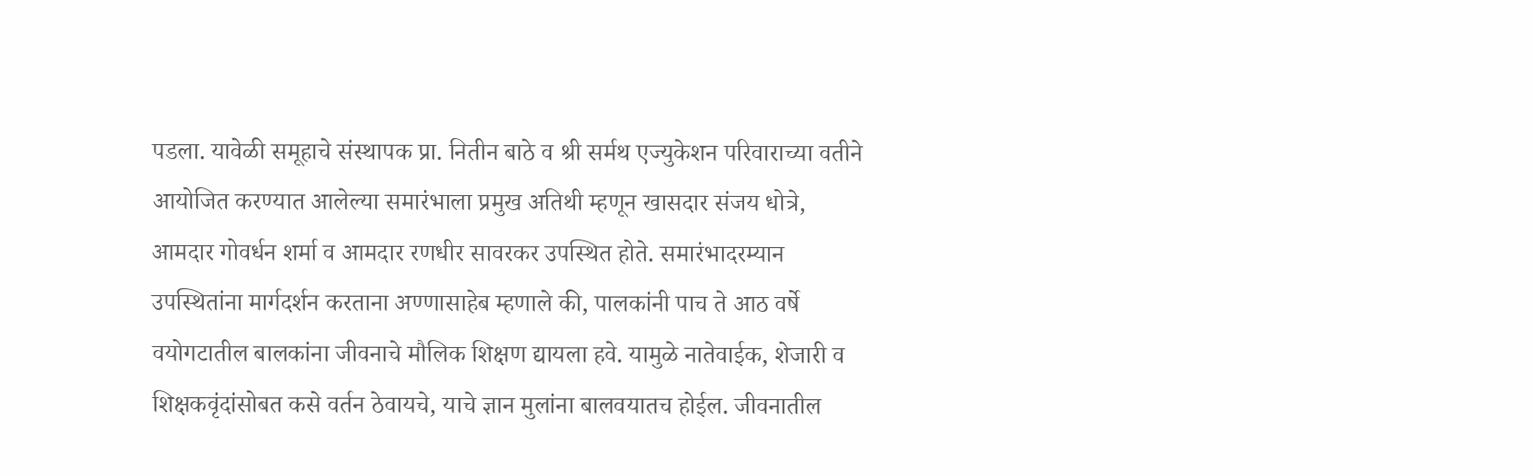पडला. यावेळी समूहाचे संस्थापक प्रा. नितीन बाठे व श्री सर्मथ एज्युकेशन परिवाराच्या वतीने आयोजित करण्यात आलेल्या समारंभाला प्रमुख अतिथी म्हणून खासदार संजय धोत्रे, आमदार गोवर्धन शर्मा व आमदार रणधीर सावरकर उपस्थित होते. समारंभादरम्यान उपस्थितांना मार्गदर्शन करताना अण्णासाहेब म्हणाले की, पालकांनी पाच ते आठ वर्षे वयोगटातील बालकांना जीवनाचे मौलिक शिक्षण द्यायला हवे. यामुळे नातेवाईक, शेजारी व शिक्षकवृंदांसोबत कसे वर्तन ठेवायचे, याचे ज्ञान मुलांना बालवयातच होईल. जीवनातील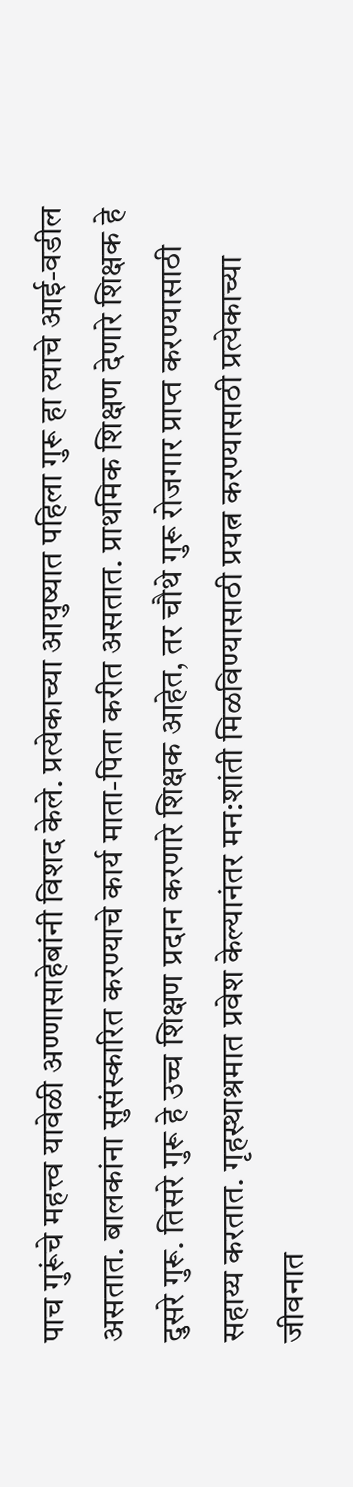पाच गुरूंचे महत्त्व यावेळी अण्णासाहेबांनी विशद केले. प्रत्येकाच्या आयुष्यात पहिला गुरू हा त्याचे आई-वडील असतात. बालकांना सुसंस्कारित करण्याचे कार्य माता-पिता करीत असतात. प्राथमिक शिक्षण देणारे शिक्षक हे दुसरे गुरू. तिसरे गुरू हे उच्च शिक्षण प्रदान करणारे शिक्षक आहेत, तर चौथे गुरू रोजगार प्राप्त करण्यासाठी सहाय्य करतात. गृहस्थाश्रमात प्रवेश केल्यानंतर मन:शांती मिळविण्यासाठी प्रयत्न करण्यासाठी प्रत्येकाच्या जीवनात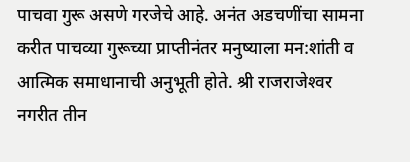पाचवा गुरू असणे गरजेचे आहे. अनंत अडचणींचा सामना करीत पाचव्या गुरूच्या प्राप्तीनंतर मनुष्याला मन:शांती व आत्मिक समाधानाची अनुभूती होते. श्री राजराजेश्‍वर नगरीत तीन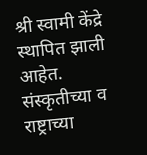श्री स्वामी केंद्रे स्थापित झाली आहेत. संस्कृतीच्या व राष्ट्राच्या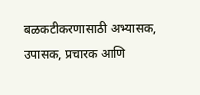बळकटीकरणासाठी अभ्यासक, उपासक, प्रचारक आणि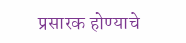प्रसारक होण्याचे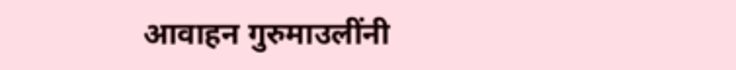आवाहन गुरुमाउलींनी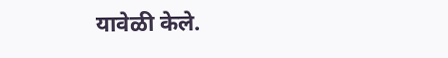यावेळी केले.